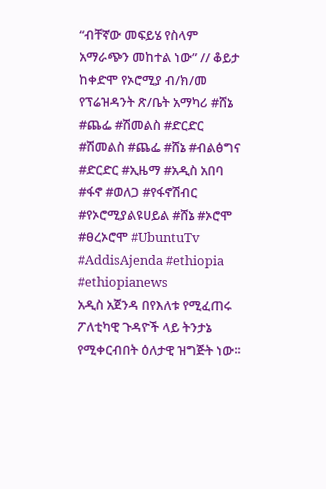“ብቸኛው መፍይሄ የስላም አማራጭን መከተል ነው” // ቆይታ ከቀድሞ የኦሮሚያ ብ/ክ/መ የፕሬዝዳንት ጽ/ቤት አማካሪ #ሸኔ #ጨፌ #ሽመልስ #ድርድር
#ሽመልስ #ጨፌ #ሸኔ #ብልፅግና #ድርድር #ኢዜማ #አዲስ አበባ #ፋኖ #ወለጋ #የፋኖሽብር #የኦሮሚያልዩሀይል #ሸኔ #ኦሮሞ #ፀረኦሮሞ #UbuntuTv #AddisAjenda #ethiopia #ethiopianews
አዲስ አጀንዳ በየእለቱ የሚፈጠሩ ፖለቲካዊ ጉዳዮች ላይ ትንታኔ የሚቀርብበት ዕለታዊ ዝግጅት ነው፡፡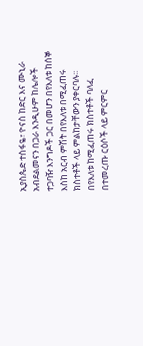ኢያስጴድ ተስፋዬ፣ ዮናስ ከድር እና ሙኒራ አብደልመናን በጋራ እንዲሁም ከሌሎች ተጋባዥ እንግዶች ጋር በመሆን በየእለቱ ከሰኞ እስከ አርብ ምሽት በየእለቱ በሚፈጠሩ ክስተቶች ላይ ምልከታቸውን ያቀርባሉ፡፡
በየእለቱ ከሚፈጠሩ ክስተቶች ባለፈ በተመረጡ ርዕሶች ላይ ምርምር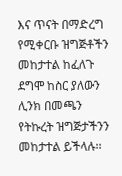እና ጥናት በማድረግ የሚቀርቡ ዝግጅቶችን መከታተል ከፈለጉ ደግሞ ከስር ያለውን ሊንክ በመጫን የትኩረት ዝግጅታችንን መከታተል ይችላሉ፡፡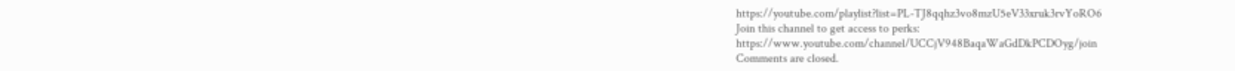https://youtube.com/playlist?list=PL-TJ8qqhz3vo8mzU5eV33xruk3rvYoRO6
Join this channel to get access to perks:
https://www.youtube.com/channel/UCCjV948BaqaWaGdDkPCDOyg/join
Comments are closed.